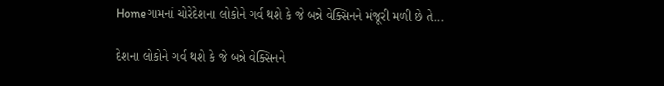Homeગામનાં ચોરેદેશના લોકોને ગર્વ થશે કે જે બન્ને વેક્સિનને મંજૂરી મળી છે તે...

દેશના લોકોને ગર્વ થશે કે જે બન્ને વેક્સિનને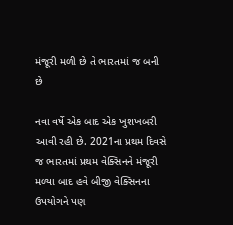મંજૂરી મળી છે તે ભારતમાં જ બની છે

નવા વર્ષે એક બાદ એક ખુશખબરી આવી રહી છે. 2021ના પ્રથમ દિવસે જ ભારતમાં પ્રથમ વેક્સિનને મંજૂરી મળ્યા બાદ હવે બીજી વેક્સિનના ઉપયોગને પણ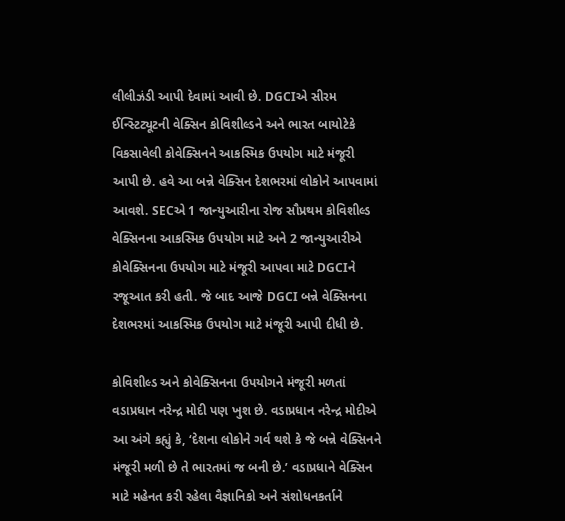લીલીઝંડી આપી દેવામાં આવી છે. DGCIએ સીરમ ઈન્સ્ટિટ્યૂટની વેક્સિન કોવિશીલ્ડને અને ભારત બાયોટેકે વિકસાવેલી કોવેક્સિનને આકસ્મિક ઉપયોગ માટે મંજૂરી આપી છે. હવે આ બન્ને વેક્સિન દેશભરમાં લોકોને આપવામાં આવશે. SECએ 1 જાન્યુઆરીના રોજ સૌપ્રથમ કોવિશીલ્ડ વેક્સિનના આકસ્મિક ઉપયોગ માટે અને 2 જાન્યુઆરીએ કોવેક્સિનના ઉપયોગ માટે મંજૂરી આપવા માટે DGCIને રજૂઆત કરી હતી. જે બાદ આજે DGCI બન્ને વેક્સિનના દેશભરમાં આકસ્મિક ઉપયોગ માટે મંજૂરી આપી દીધી છે.

કોવિશીલ્ડ અને કોવેક્સિનના ઉપયોગને મંજૂરી મળતાં વડાપ્રધાન નરેન્દ્ર મોદી પણ ખુશ છે. વડાપ્રધાન નરેન્દ્ર મોદીએ આ અંગે કહ્યું કે, ‘દેશના લોકોને ગર્વ થશે કે જે બન્ને વેક્સિનને મંજૂરી મળી છે તે ભારતમાં જ બની છે.’ વડાપ્રધાને વેક્સિન માટે મહેનત કરી રહેલા વૈજ્ઞાનિકો અને સંશોધનકર્તાને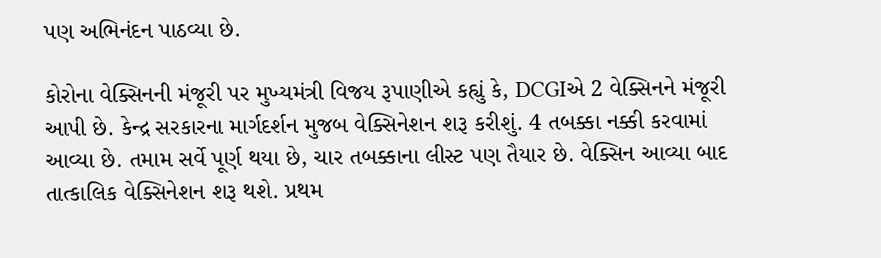પણ અભિનંદન પાઠવ્યા છે.

કોરોના વેક્સિનની મંજૂરી પર મુખ્યમંત્રી વિજય રૂપાણીએ કહ્યું કે, DCGIએ 2 વેક્સિનને મંજૂરી આપી છે. કેન્દ્ર સરકારના માર્ગદર્શન મુજબ વેક્સિનેશન શરૂ કરીશું. 4 તબક્કા નક્કી કરવામાં આવ્યા છે. તમામ સર્વે પૂર્ણ થયા છે, ચાર તબક્કાના લીસ્ટ પણ તૈયાર છે. વેક્સિન આવ્યા બાદ તાત્કાલિક વેક્સિનેશન શરૂ થશે. પ્રથમ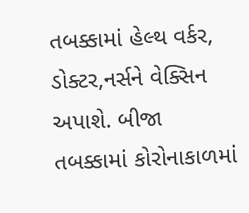તબક્કામાં હેલ્થ વર્કર, ડોક્ટર,નર્સને વેક્સિન અપાશે. બીજા તબક્કામાં કોરોનાકાળમાં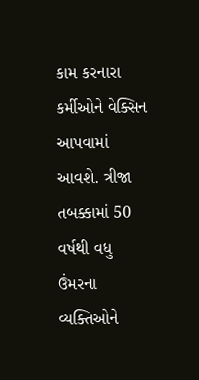કામ કરનારા કર્મીઓને વેક્સિન આપવામાં આવશે. ત્રીજા તબક્કામાં 50 વર્ષથી વધુ ઉંમરના વ્યક્તિઓને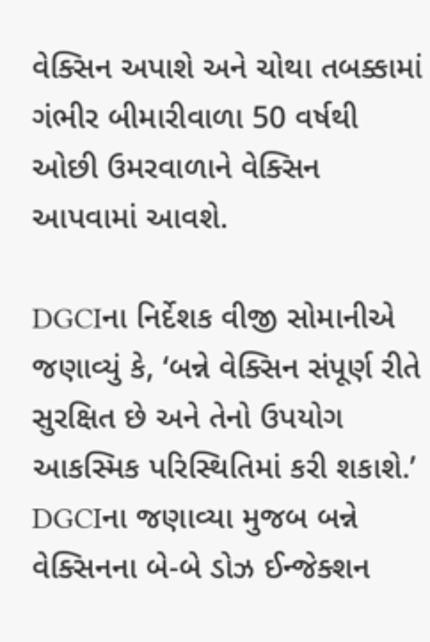વેક્સિન અપાશે અને ચોથા તબક્કામાં ગંભીર બીમારીવાળા 50 વર્ષથી ઓછી ઉમરવાળાને વેક્સિન આપવામાં આવશે.

DGCIના નિર્દેશક વીજી સોમાનીએ જણાવ્યું કે, ‘બન્ને વેક્સિન સંપૂર્ણ રીતે સુરક્ષિત છે અને તેનો ઉપયોગ આકસ્મિક પરિસ્થિતિમાં કરી શકાશે.’ DGCIના જણાવ્યા મુજબ બન્ને વેક્સિનના બે-બે ડોઝ ઈન્જેક્શન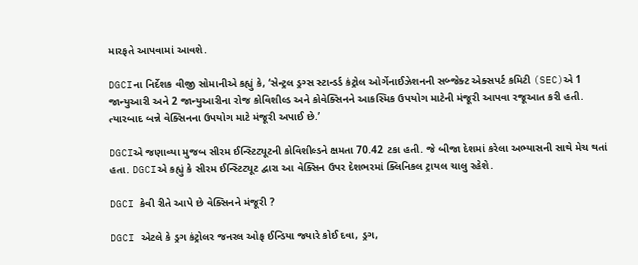મારફતે આપવામાં આવશે.

DGCIના નિર્દેશક વીજી સોમાનીએ કહ્યું કે, ‘સેન્ટ્રલ ડ્રગ્સ સ્ટાન્ડર્ડ કંટ્રોલ ઓર્ગેનાઈઝેશનની સબ્જેક્ટ એક્સપર્ટ કમિટી (SEC)એ 1 જાન્યુઆરી અને 2 જાન્યુઆરીના રોજ કોવિશીલ્ડ અને કોવેક્સિનને આકસ્મિક ઉપયોગ માટેની મંજૂરી આપવા રજૂઆત કરી હતી. ત્યારબાદ બન્ને વેક્સિનના ઉપયોગ માટે મંજૂરી અપાઈ છે.’

DGCIએ જણાવ્યા મુજબ સીરમ ઈન્સ્ટિટ્યૂટની કોવિશીલ્ડને ક્ષમતા 70.42 ટકા હતી. જે બીજા દેશમાં કરેલા અભ્યાસની સાથે મેચ થતાં હતા. DGCIએ કહ્યું કે સીરમ ઈન્સ્ટિટ્યૂટ દ્વારા આ વેક્સિન ઉપર દેશભરમાં ક્લિનિકલ ટ્રાયલ ચાલુ રહેશે.

DGCI કેવી રીતે આપે છે વેક્સિનને મંજૂરી ?

DGCI એટલે કે ડ્રગ કંટ્રોલર જનરલ ઓફ ઈન્ડિયા જ્યારે કોઈ દવા, ડ્રગ,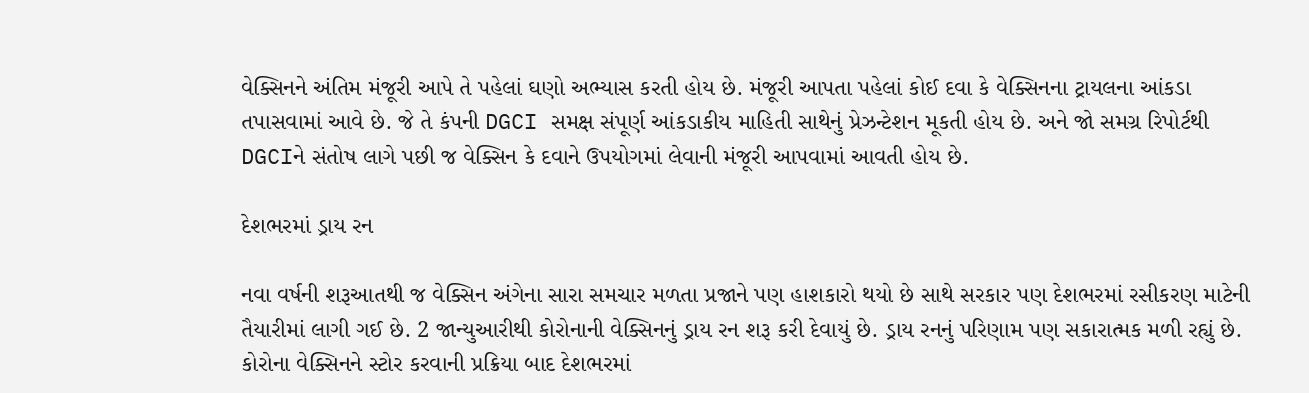વેક્સિનને અંતિમ મંજૂરી આપે તે પહેલાં ઘણો અભ્યાસ કરતી હોય છે. મંજૂરી આપતા પહેલાં કોઈ દવા કે વેક્સિનના ટ્રાયલના આંકડા તપાસવામાં આવે છે. જે તે કંપની DGCI સમક્ષ સંપૂર્ણ આંકડાકીય માહિતી સાથેનું પ્રેઝન્ટેશન મૂકતી હોય છે. અને જો સમગ્ર રિપોર્ટથી DGCIને સંતોષ લાગે પછી જ વેક્સિન કે દવાને ઉપયોગમાં લેવાની મંજૂરી આપવામાં આવતી હોય છે.

દેશભરમાં ડ્રાય રન

નવા વર્ષની શરૂઆતથી જ વેક્સિન અંગેના સારા સમચાર મળતા પ્રજાને પણ હાશકારો થયો છે સાથે સરકાર પણ દેશભરમાં રસીકરણ માટેની તૈયારીમાં લાગી ગઈ છે. 2 જાન્યુઆરીથી કોરોનાની વેક્સિનનું ડ્રાય રન શરૂ કરી દેવાયું છે. ડ્રાય રનનું પરિણામ પણ સકારાત્મક મળી રહ્યું છે. કોરોના વેક્સિનને સ્ટોર કરવાની પ્રક્રિયા બાદ દેશભરમાં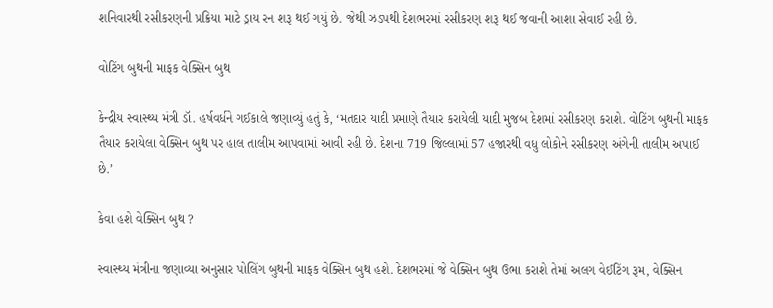શનિવારથી રસીકરણની પ્રક્રિયા માટે ડ્રાય રન શરૂ થઈ ગયું છે. જેથી ઝડપથી દેશભરમાં રસીકરણ શરૂ થઈ જવાની આશા સેવાઈ રહી છે.

વોટિંગ બુથની માફક વેક્સિન બુથ

કેન્દ્રીય સ્વાસ્થ્ય મંત્રી ડૉ. હર્ષવર્ધને ગઈકાલે જણાવ્યું હતું કે, ‘મતદાર યાદી પ્રમાણે તૈયાર કરાયેલી યાદી મુજબ દેશમાં રસીકરણ કરાશે. વોટિંગ બુથની માફક તૈયાર કરાયેલા વેક્સિન બુથ પર હાલ તાલીમ આપવામાં આવી રહી છે. દેશના 719 જિલ્લામાં 57 હજારથી વધુ લોકોને રસીકરણ અંગેની તાલીમ અપાઈ છે.’

કેવા હશે વેક્સિન બુથ ?

સ્વાસ્થ્ય મંત્રીના જણાવ્યા અનુસાર પોલિંગ બુથની માફક વેક્સિન બુથ હશે. દેશભરમાં જે વેક્સિન બુથ ઉભા કરાશે તેમાં અલગ વેઈટિંગ રૂમ, વેક્સિન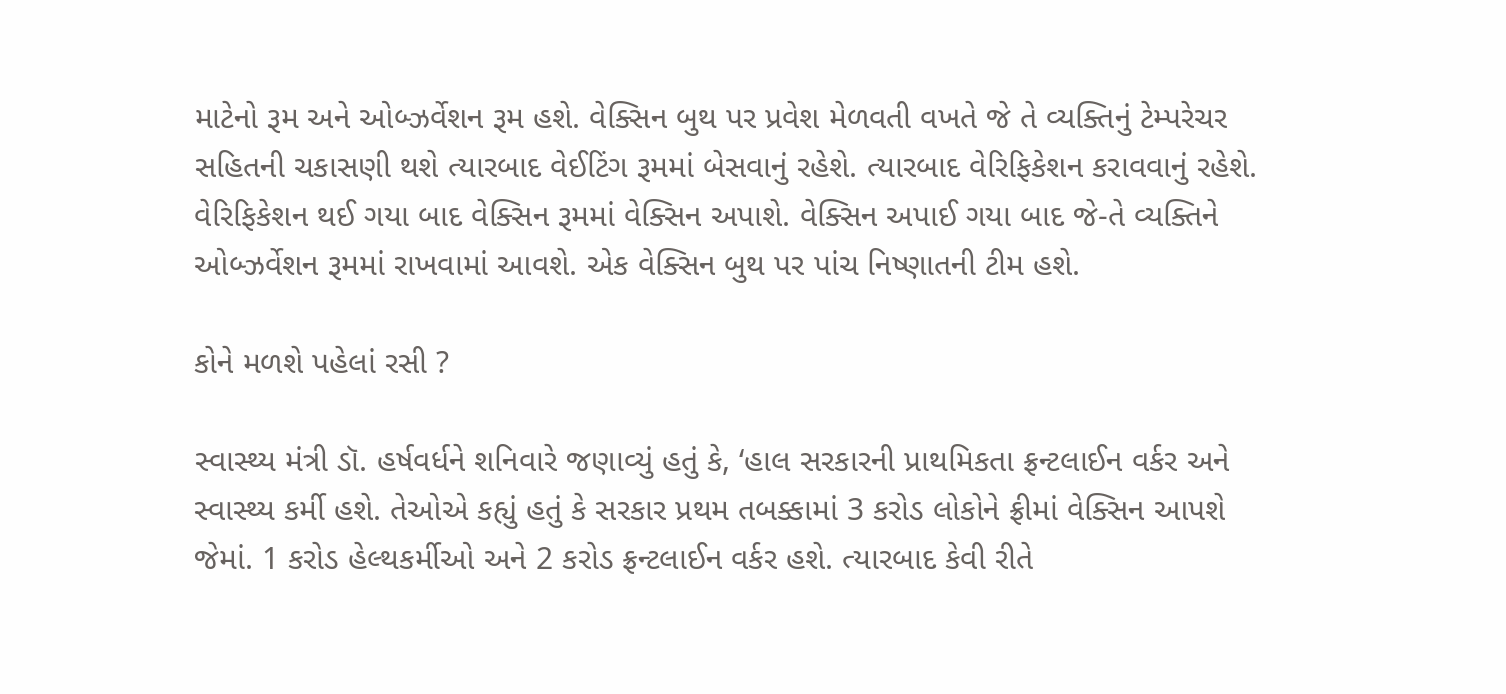માટેનો રૂમ અને ઓબ્ઝર્વેશન રૂમ હશે. વેક્સિન બુથ પર પ્રવેશ મેળવતી વખતે જે તે વ્યક્તિનું ટેમ્પરેચર સહિતની ચકાસણી થશે ત્યારબાદ વેઈટિંગ રૂમમાં બેસવાનું રહેશે. ત્યારબાદ વેરિફિકેશન કરાવવાનું રહેશે. વેરિફિકેશન થઈ ગયા બાદ વેક્સિન રૂમમાં વેક્સિન અપાશે. વેક્સિન અપાઈ ગયા બાદ જે-તે વ્યક્તિને ઓબ્ઝર્વેશન રૂમમાં રાખવામાં આવશે. એક વેક્સિન બુથ પર પાંચ નિષ્ણાતની ટીમ હશે.

કોને મળશે પહેલાં રસી ?

સ્વાસ્થ્ય મંત્રી ડૉ. હર્ષવર્ધને શનિવારે જણાવ્યું હતું કે, ‘હાલ સરકારની પ્રાથમિકતા ફ્રન્ટલાઈન વર્કર અને સ્વાસ્થ્ય કર્મી હશે. તેઓએ કહ્યું હતું કે સરકાર પ્રથમ તબક્કામાં 3 કરોડ લોકોને ફ્રીમાં વેક્સિન આપશે જેમાં. 1 કરોડ હેલ્થકર્મીઓ અને 2 કરોડ ફ્રન્ટલાઈન વર્કર હશે. ત્યારબાદ કેવી રીતે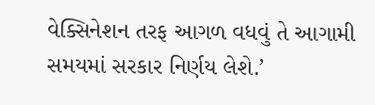વેક્સિનેશન તરફ આગળ વધવું તે આગામી સમયમાં સરકાર નિર્ણય લેશે.’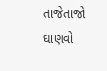તાજેતાજો ઘાણવો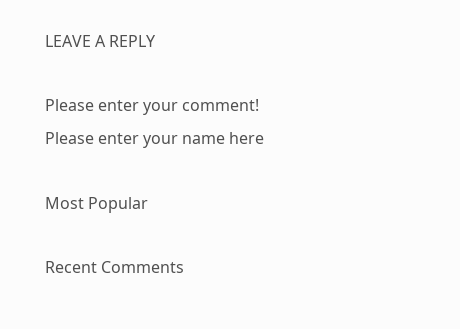LEAVE A REPLY

Please enter your comment!
Please enter your name here

Most Popular

Recent Comments